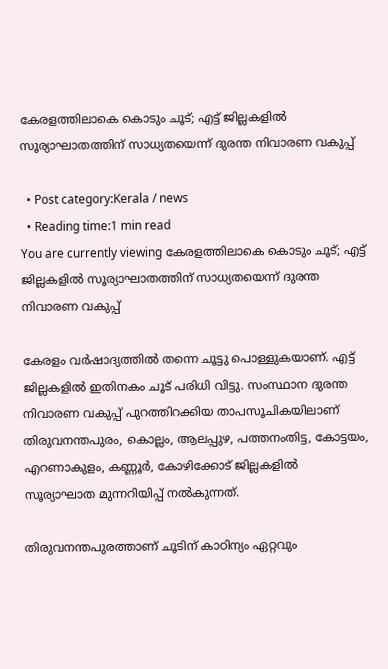കേരളത്തിലാകെ കൊടും ചൂട്; എട്ട് ജില്ലകളില്‍ സൂര്യാഘാതത്തിന് സാധ്യതയെന്ന് ദുരന്ത നിവാരണ വകുപ്പ്

  • Post category:Kerala / news
  • Reading time:1 min read
You are currently viewing കേരളത്തിലാകെ കൊടും ചൂട്; എട്ട് ജില്ലകളില്‍ സൂര്യാഘാതത്തിന് സാധ്യതയെന്ന് ദുരന്ത നിവാരണ വകുപ്പ്

കേരളം വര്‍ഷാദ്യത്തില്‍ തന്നെ ചൂട്ടു പൊള്ളുകയാണ്. എട്ട് ജില്ലകളില്‍ ഇതിനകം ചൂട് പരിധി വിട്ടു. സംസ്ഥാന ദുരന്ത നിവാരണ വകുപ്പ് പുറത്തിറക്കിയ താപസൂചികയിലാണ് തിരുവനന്തപുരം, കൊല്ലം, ആലപ്പുഴ, പത്തനംതിട്ട, കോട്ടയം, എറണാകുളം, കണ്ണൂര്‍, കോഴിക്കോട് ജില്ലകളില്‍ സൂര്യാഘാത മുന്നറിയിപ്പ് നല്‍കുന്നത്.

തിരുവനന്തപുരത്താണ് ചൂടിന് കാഠിന്യം ഏറ്റവും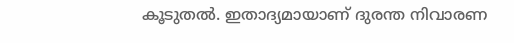കൂടുതല്‍. ഇതാദ്യമായാണ് ദുരന്ത നിവാരണ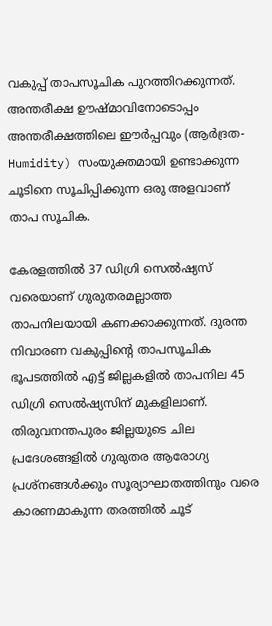വകുപ്പ് താപസൂചിക പുറത്തിറക്കുന്നത്. അന്തരീക്ഷ ഊഷ്മാവിനോടൊപ്പം അന്തരീക്ഷത്തിലെ ഈർപ്പവും (ആർദ്രത-Humidity) സംയുക്തമായി ഉണ്ടാക്കുന്ന ചൂടിനെ സൂചിപ്പിക്കുന്ന ഒരു അളവാണ് താപ സൂചിക.

കേരളത്തില്‍ 37 ഡിഗ്രി സെല്‍ഷ്യസ് വരെയാണ് ഗുരുതരമല്ലാത്ത താപനിലയായി കണക്കാക്കുന്നത്. ദുരന്ത നിവാരണ വകുപ്പിൻ്റെ താപസൂചിക ഭൂപടത്തില്‍ എട്ട് ജില്ലകളില്‍ താപനില 45 ഡിഗ്രി സെല്‍ഷ്യസിന് മുകളിലാണ്. തിരുവനന്തപുരം ജില്ലയുടെ ചില പ്രദേശങ്ങളില്‍ ഗുരുതര ആരോഗ്യ പ്രശ്‌നങ്ങള്‍ക്കും സൂര്യാഘാതത്തിനും വരെ കാരണമാകുന്ന തരത്തില്‍ ചൂട്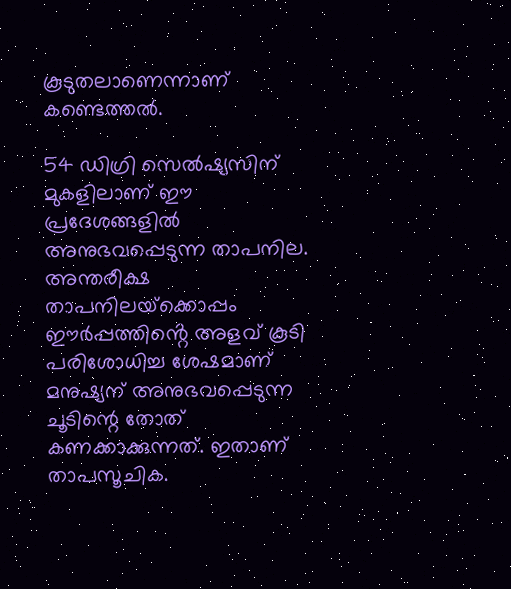കൂടുതലാണെന്നാണ് കണ്ടെത്തല്‍.

54 ഡിഗ്രി സെല്‍ഷ്യസിന് മുകളിലാണ് ഈ പ്രദേശങ്ങളില്‍ അനുഭവപ്പെടുന്ന താപനില. അന്തരീക്ഷ താപനിലയ്‌ക്കൊപ്പം ഈര്‍പ്പത്തിൻ്റെ അളവ് കൂടി പരിശോധിച്ച ശേഷമാണ് മനുഷ്യന് അനുഭവപ്പെടുന്ന ചൂടിന്റെ തോത് കണക്കാക്കുന്നത്. ഇതാണ് താപസൂചിക.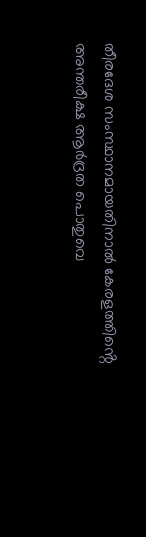തീരദേശ സംസ്ഥാനമായതിനാല്‍ കേരളത്തിൻ്റെ അന്തരീക്ഷ ആര്‍ദ്രത പൊതുവെ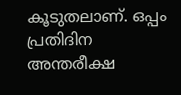കൂടുതലാണ്. ഒപ്പം പ്രതിദിന അന്തരീക്ഷ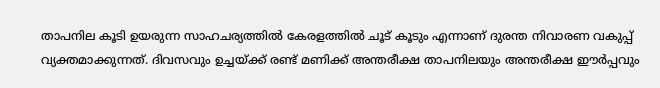താപനില കൂടി ഉയരുന്ന സാഹചര്യത്തില്‍ കേരളത്തില്‍ ചൂട് കൂടും എന്നാണ് ദുരന്ത നിവാരണ വകുപ്പ് വ്യക്തമാക്കുന്നത്. ദിവസവും ഉച്ചയ്ക്ക് രണ്ട് മണിക്ക് അന്തരീക്ഷ താപനിലയും അന്തരീക്ഷ ഈര്‍പ്പവും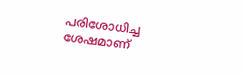പരിശോധിച്ച ശേഷമാണ്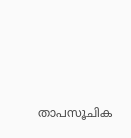താപസൂചിക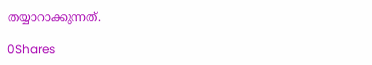തയ്യാറാക്കുന്നത്.

0Shares